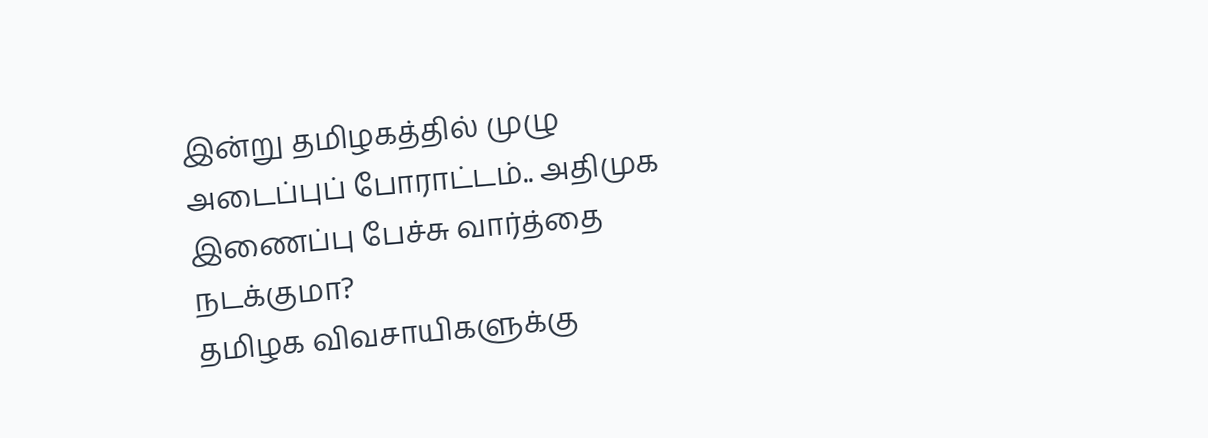இன்று தமிழகத்தில் முழு அடைப்புப் போராட்டம்.. அதிமுக இணைப்பு பேச்சு வார்த்தை நடக்குமா?
தமிழக விவசாயிகளுக்கு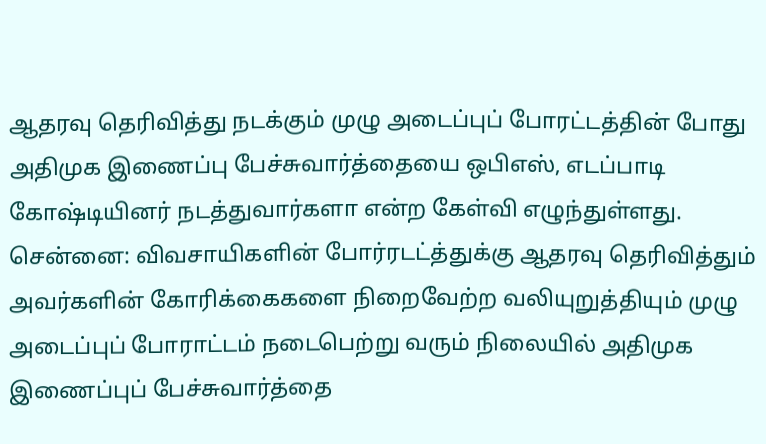ஆதரவு தெரிவித்து நடக்கும் முழு அடைப்புப் போரட்டத்தின் போது அதிமுக இணைப்பு பேச்சுவார்த்தையை ஒபிஎஸ், எடப்பாடி கோஷ்டியினர் நடத்துவார்களா என்ற கேள்வி எழுந்துள்ளது.
சென்னை: விவசாயிகளின் போர்ரடட்த்துக்கு ஆதரவு தெரிவித்தும் அவர்களின் கோரிக்கைகளை நிறைவேற்ற வலியுறுத்தியும் முழு அடைப்புப் போராட்டம் நடைபெற்று வரும் நிலையில் அதிமுக இணைப்புப் பேச்சுவார்த்தை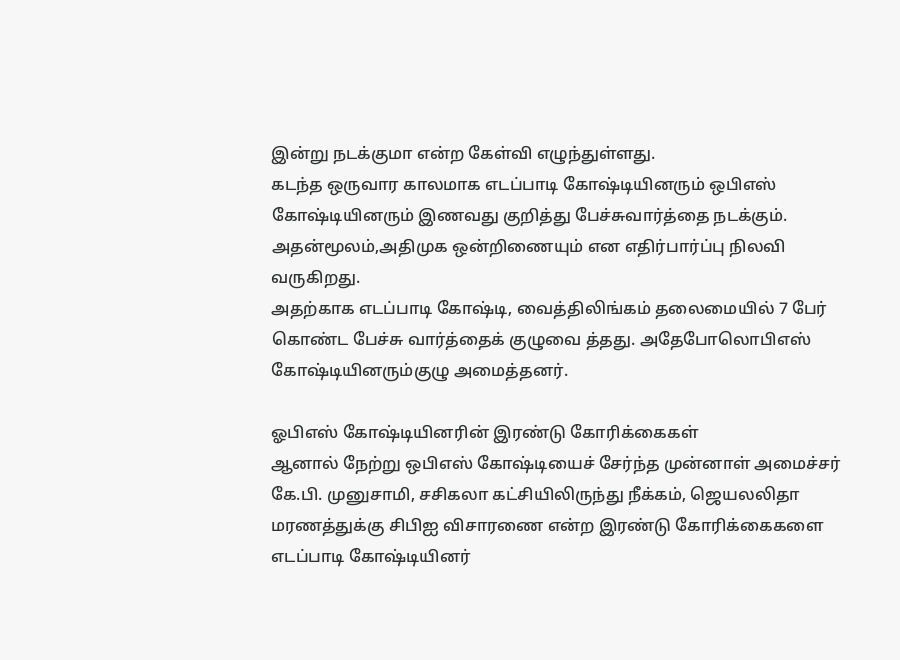இன்று நடக்குமா என்ற கேள்வி எழுந்துள்ளது.
கடந்த ஒருவார காலமாக எடப்பாடி கோஷ்டியினரும் ஒபிஎஸ் கோஷ்டியினரும் இணவது குறித்து பேச்சுவார்த்தை நடக்கும். அதன்மூலம்,அதிமுக ஒன்றிணையும் என எதிர்பார்ப்பு நிலவி வருகிறது.
அதற்காக எடப்பாடி கோஷ்டி, வைத்திலிங்கம் தலைமையில் 7 பேர் கொண்ட பேச்சு வார்த்தைக் குழுவை த்தது. அதேபோலொபிஎஸ் கோஷ்டியினரும்குழு அமைத்தனர்.

ஓபிஎஸ் கோஷ்டியினரின் இரண்டு கோரிக்கைகள்
ஆனால் நேற்று ஒபிஎஸ் கோஷ்டியைச் சேர்ந்த முன்னாள் அமைச்சர் கே.பி. முனுசாமி, சசிகலா கட்சியிலிருந்து நீக்கம், ஜெயலலிதா மரணத்துக்கு சிபிஐ விசாரணை என்ற இரண்டு கோரிக்கைகளை எடப்பாடி கோஷ்டியினர்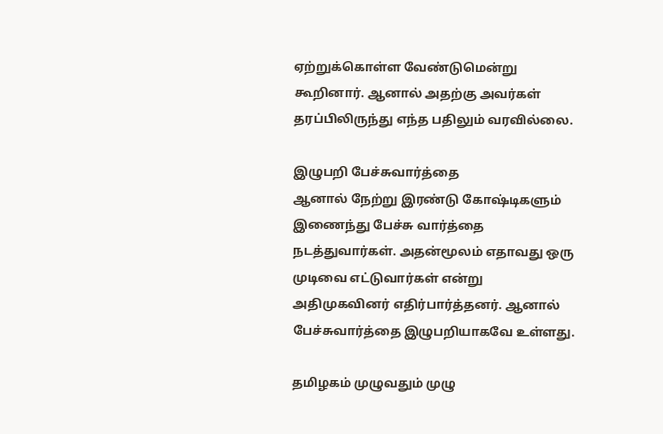ஏற்றுக்கொள்ள வேண்டுமென்று கூறினார். ஆனால் அதற்கு அவர்கள் தரப்பிலிருந்து எந்த பதிலும் வரவில்லை.

இழுபறி பேச்சுவார்த்தை
ஆனால் நேற்று இரண்டு கோஷ்டிகளும் இணைந்து பேச்சு வார்த்தை நடத்துவார்கள். அதன்மூலம் எதாவது ஒரு முடிவை எட்டுவார்கள் என்று அதிமுகவினர் எதிர்பார்த்தனர். ஆனால் பேச்சுவார்த்தை இழுபறியாகவே உள்ளது.

தமிழகம் முழுவதும் முழு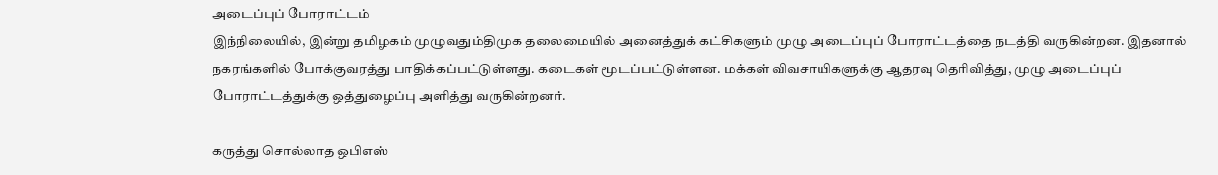அடைப்புப் போராட்டம்
இந்நிலையில், இன்று தமிழகம் முழுவதும்திமுக தலைமையில் அனைத்துக் கட்சிகளும் முழு அடைப்புப் போராட்டத்தை நடத்தி வருகின்றன. இதனால் நகரங்களில் போக்குவரத்து பாதிக்கப்பட்டுள்ளது. கடைகள் மூடப்பட்டுள்ளன. மக்கள் விவசாயிகளுக்கு ஆதரவு தெரிவித்து, முழு அடைப்புப் போராட்டத்துக்கு ஒத்துழைப்பு அளித்து வருகின்றனர்.

கருத்து சொல்லாத ஒபிஎஸ்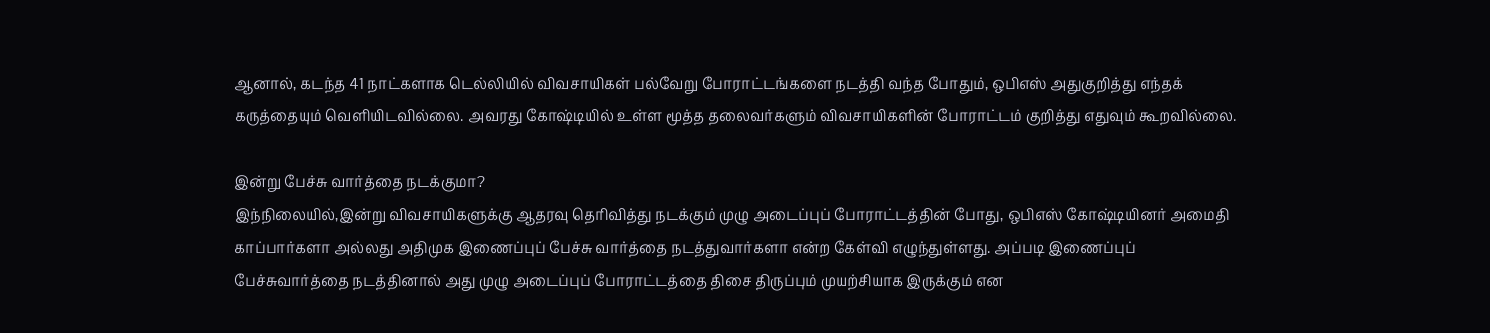ஆனால், கடந்த 41 நாட்களாக டெல்லியில் விவசாயிகள் பல்வேறு போராட்டங்களை நடத்தி வந்த போதும், ஒபிஎஸ் அதுகுறித்து எந்தக் கருத்தையும் வெளியிடவில்லை. அவரது கோஷ்டியில் உள்ள மூத்த தலைவர்களும் விவசாயிகளின் போராட்டம் குறித்து எதுவும் கூறவில்லை.

இன்று பேச்சு வார்த்தை நடக்குமா?
இந்நிலையில்,இன்று விவசாயிகளுக்கு ஆதரவு தெரிவித்து நடக்கும் முழு அடைப்புப் போராட்டத்தின் போது, ஒபிஎஸ் கோஷ்டியினர் அமைதி காப்பார்களா அல்லது அதிமுக இணைப்புப் பேச்சு வார்த்தை நடத்துவார்களா என்ற கேள்வி எழுந்துள்ளது. அப்படி இணைப்புப் பேச்சுவார்த்தை நடத்தினால் அது முழு அடைப்புப் போராட்டத்தை திசை திருப்பும் முயற்சியாக இருக்கும் என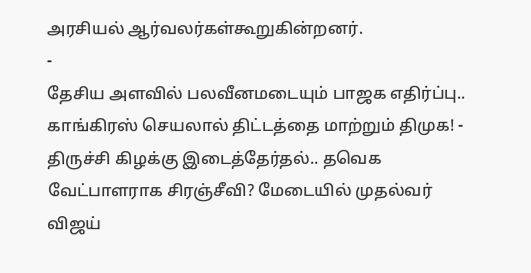அரசியல் ஆர்வலர்கள்கூறுகின்றனர்.
-
தேசிய அளவில் பலவீனமடையும் பாஜக எதிர்ப்பு.. காங்கிரஸ் செயலால் திட்டத்தை மாற்றும் திமுக! -
திருச்சி கிழக்கு இடைத்தேர்தல்.. தவெக வேட்பாளராக சிரஞ்சீவி? மேடையில் முதல்வர் விஜய்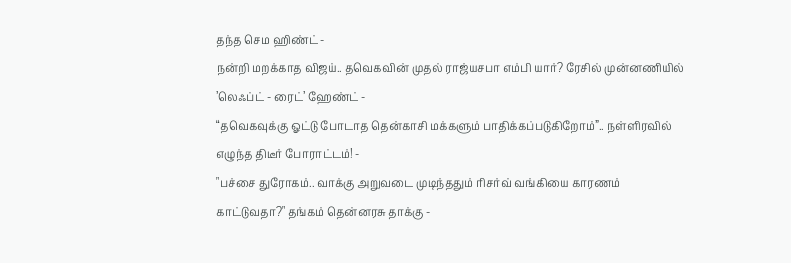தந்த செம ஹிண்ட் -
நன்றி மறக்காத விஜய்.. தவெகவின் முதல் ராஜ்யசபா எம்பி யார்? ரேசில் முன்னணியில் ’லெஃப்ட் - ரைட்’ ஹேண்ட் -
“தவெகவுக்கு ஓட்டு போடாத தென்காசி மக்களும் பாதிக்கப்படுகிறோம்”.. நள்ளிரவில் எழுந்த திடீர் போராட்டம்! -
"பச்சை துரோகம்.. வாக்கு அறுவடை முடிந்ததும் ரிசர்வ் வங்கியை காரணம் காட்டுவதா?" தங்கம் தென்னரசு தாக்கு -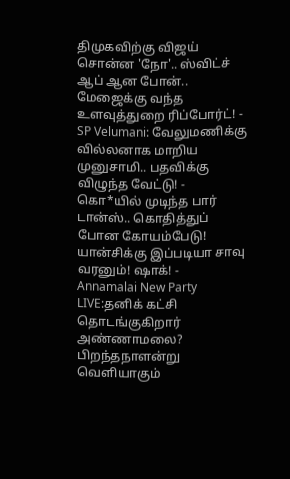திமுகவிற்கு விஜய் சொன்ன 'நோ'.. ஸ்விட்ச் ஆப் ஆன போன்.. மேஜைக்கு வந்த உளவுத்துறை ரிப்போர்ட்! -
SP Velumani: வேலுமணிக்கு வில்லனாக மாறிய முனுசாமி.. பதவிக்கு விழுந்த வேட்டு! -
கொ*யில் முடிந்த பார் டான்ஸ்.. கொதித்துப் போன கோயம்பேடு! யான்சிக்கு இப்படியா சாவு வரனும்! ஷாக்! -
Annamalai New Party LIVE:தனிக் கட்சி தொடங்குகிறார் அண்ணாமலை? பிறந்தநாளன்று வெளியாகும்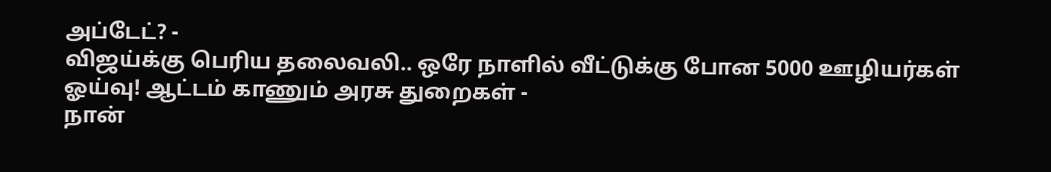அப்டேட்? -
விஜய்க்கு பெரிய தலைவலி.. ஒரே நாளில் வீட்டுக்கு போன 5000 ஊழியர்கள் ஓய்வு! ஆட்டம் காணும் அரசு துறைகள் -
நான்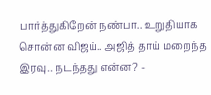பார்த்துகிறேன் நண்பா.. உறுதியாக சொன்ன விஜய்.. அஜித் தாய் மறைந்த இரவு.. நடந்தது என்ன? -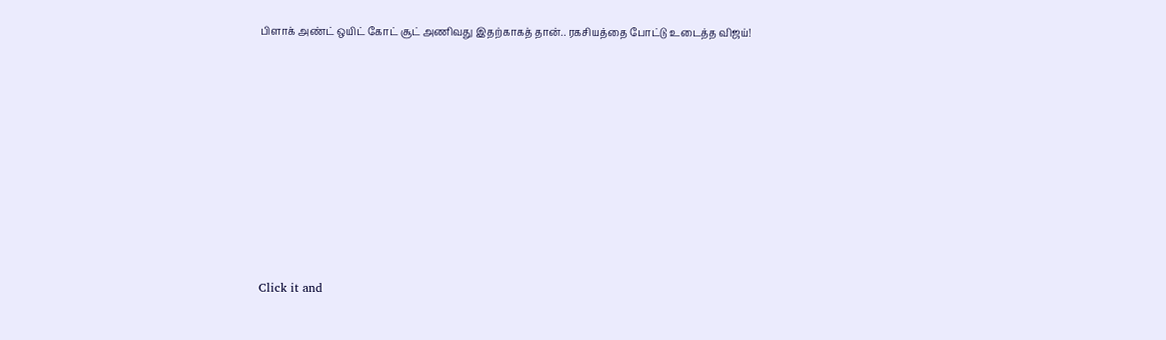பிளாக் அண்ட் ஒயிட் கோட் சூட் அணிவது இதற்காகத் தான்.. ரகசியத்தை போட்டு உடைத்த விஜய்!












Click it and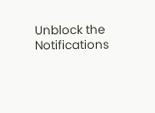Unblock the Notifications